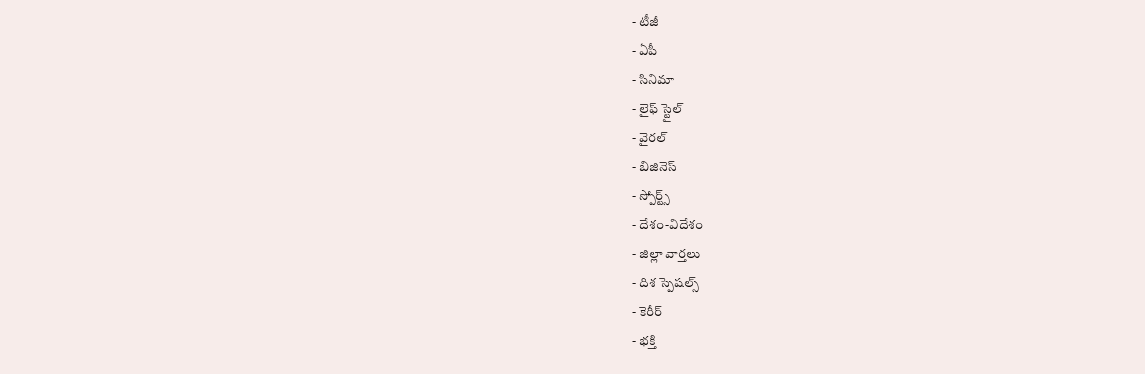- టీజీ
- ఏపీ
- సినిమా
- లైఫ్ స్టైల్
- వైరల్
- బిజినెస్
- స్పోర్ట్స్
- దేశం-విదేశం
- జిల్లా వార్తలు
- దిశ స్పెషల్స్
- కెరీర్
- భక్తి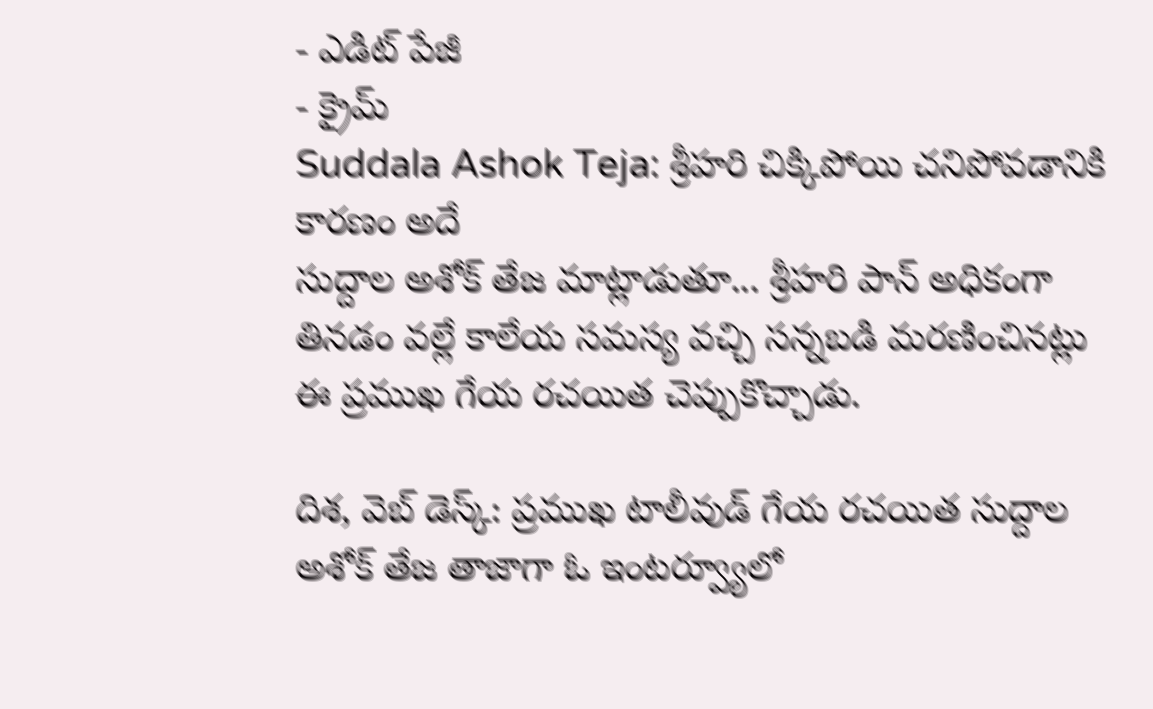- ఎడిట్ పేజీ
- క్రైమ్
Suddala Ashok Teja: శ్రీహరి చిక్కిపోయి చనిపోవడానికి కారణం అదే
సుద్దాల అశోక్ తేజ మాట్లాడుతూ... శ్రీహరి పాన్ అధికంగా తినడం వల్లే కాలేయ సమస్య వచ్చి సన్నబడి మరణించినట్లు ఈ ప్రముఖ గేయ రచయిత చెప్పుకొచ్చాడు.

దిశ, వెబ్ డెస్క్: ప్రముఖ టాలీవుడ్ గేయ రచయిత సుద్దాల అశోక్ తేజ తాజాగా ఓ ఇంటర్వ్యూలో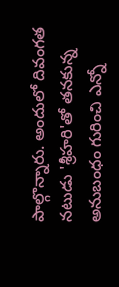పాల్గొన్నారు. అందులో దివంగత నటుడు 'శ్రీహరి'తో తనకున్న అనుబంధం గురించి ఎన్నో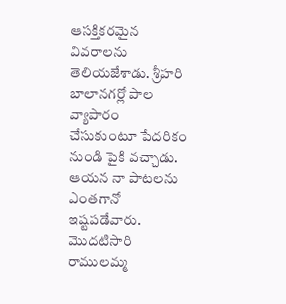ఆసక్తికరమైన వివరాలను తెలియజేశాడు. శ్రీహరి బాలానగర్లో పాల వ్యాపారం చేసుకుంటూ పేదరికం నుండి పైకి వచ్చాడు. ఆయన నా పాటలను ఎంతగానో ఇష్టపడేవారు. మొదటిసారి రాములమ్మ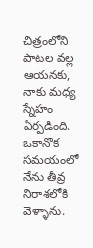చిత్రంలోని పాటల వల్ల ఆయనకు, నాకు మధ్య స్నేహం ఏర్పడింది. ఒకానొక సమయంలో నేను తీవ్ర నిరాశలోకి వెళ్ళాను.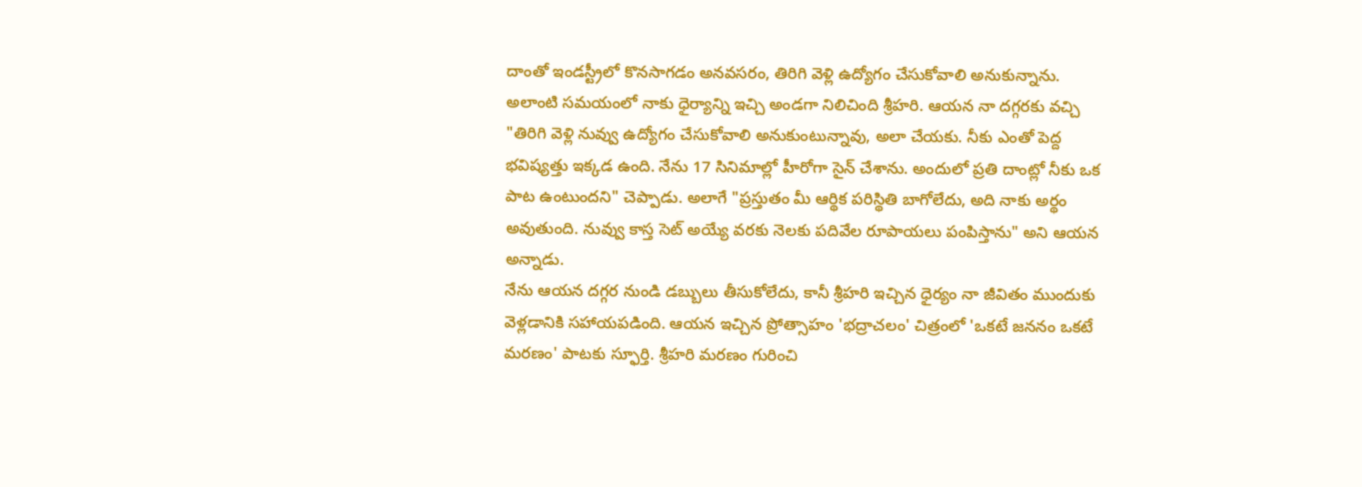దాంతో ఇండస్ట్రీలో కొనసాగడం అనవసరం, తిరిగి వెళ్లి ఉద్యోగం చేసుకోవాలి అనుకున్నాను.
అలాంటి సమయంలో నాకు ధైర్యాన్ని ఇచ్చి అండగా నిలిచింది శ్రీహరి. ఆయన నా దగ్గరకు వచ్చి "తిరిగి వెళ్లి నువ్వు ఉద్యోగం చేసుకోవాలి అనుకుంటున్నావు, అలా చేయకు. నీకు ఎంతో పెద్ద భవిష్యత్తు ఇక్కడ ఉంది. నేను 17 సినిమాల్లో హీరోగా సైన్ చేశాను. అందులో ప్రతి దాంట్లో నీకు ఒక పాట ఉంటుందని" చెప్పాడు. అలాగే "ప్రస్తుతం మీ ఆర్థిక పరిస్థితి బాగోలేదు, అది నాకు అర్థం అవుతుంది. నువ్వు కాస్త సెట్ అయ్యే వరకు నెలకు పదివేల రూపాయలు పంపిస్తాను" అని ఆయన అన్నాడు.
నేను ఆయన దగ్గర నుండి డబ్బులు తీసుకోలేదు, కానీ శ్రీహరి ఇచ్చిన ధైర్యం నా జీవితం ముందుకు వెళ్లడానికి సహాయపడింది. ఆయన ఇచ్చిన ప్రోత్సాహం 'భద్రాచలం' చిత్రంలో 'ఒకటే జననం ఒకటే మరణం' పాటకు స్ఫూర్తి. శ్రీహరి మరణం గురించి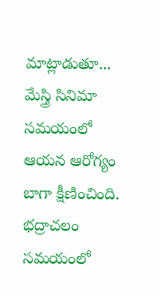మాట్లాడుతూ... మేస్త్రి సినిమా సమయంలో ఆయన ఆరోగ్యం బాగా క్షీణించింది. భద్రాచలం సమయంలో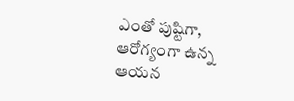ఎంతో పుష్టిగా, ఆరోగ్యంగా ఉన్న ఆయన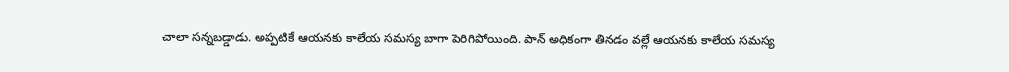చాలా సన్నబడ్డాడు. అప్పటికే ఆయనకు కాలేయ సమస్య బాగా పెరిగిపోయింది. పాన్ అధికంగా తినడం వల్లే ఆయనకు కాలేయ సమస్య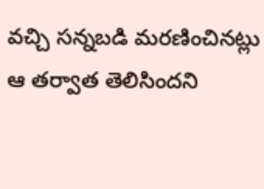వచ్చి సన్నబడి మరణించినట్లు ఆ తర్వాత తెలిసిందని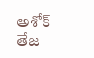అశోక్ తేజ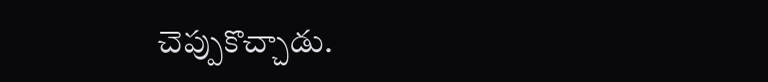చెప్పుకొచ్చాడు.